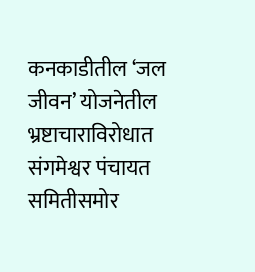कनकाडीतील ‘जल जीवन’ योजनेतील भ्रष्टाचाराविरोधात संगमेश्वर पंचायत समितीसमोर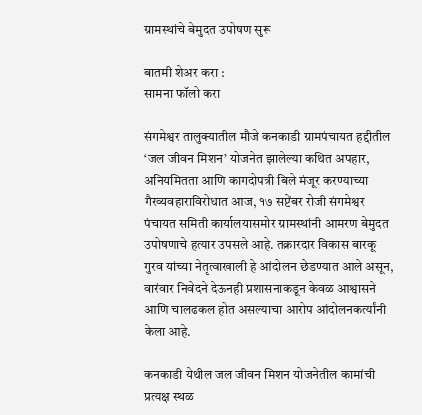ग्रामस्थांचे बेमुदत उपोषण सुरू

बातमी शेअर करा :
सामना फॉलो करा

संगमेश्वर तालुक्यातील मौजे कनकाडी ग्रामपंचायत हद्दीतील ‘जल जीवन मिशन’ योजनेत झालेल्या कथित अपहार, अनियमितता आणि कागदोपत्री बिले मंजूर करण्याच्या गैरव्यवहाराविरोधात आज, १७ सप्टेंबर रोजी संगमेश्वर पंचायत समिती कार्यालयासमोर ग्रामस्थांनी आमरण बेमुदत उपोषणाचे हत्यार उपसले आहे. तक्रारदार विकास बारकू गुरव यांच्या नेतृत्वाखाली हे आंदोलन छेडण्यात आले असून, वारंवार निवेदने देऊनही प्रशासनाकडून केवळ आश्वासने आणि चालढकल होत असल्याचा आरोप आंदोलनकर्त्यांनी केला आहे.

कनकाडी येथील जल जीवन मिशन योजनेतील कामांची प्रत्यक्ष स्थळ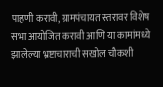पाहणी करावी, ग्रामपंचायत स्तरावर विशेष सभा आयोजित करावी आणि या कामांमध्ये झालेल्या भ्रष्टाचाराची सखोल चौकशी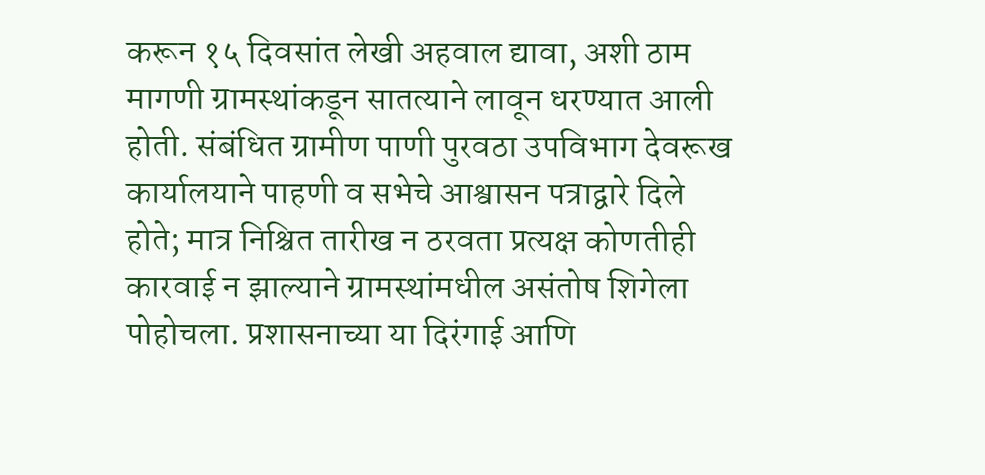करून १५ दिवसांत लेखी अहवाल द्यावा, अशी ठाम मागणी ग्रामस्थांकडून सातत्याने लावून धरण्यात आली होती. संबंधित ग्रामीण पाणी पुरवठा उपविभाग देवरूख कार्यालयाने पाहणी व सभेचे आश्वासन पत्राद्वारे दिले होते; मात्र निश्चित तारीख न ठरवता प्रत्यक्ष कोणतीही कारवाई न झाल्याने ग्रामस्थांमधील असंतोष शिगेला पोहोचला. प्रशासनाच्या या दिरंगाई आणि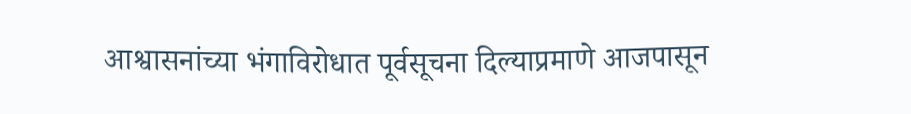आश्वासनांच्या भंगाविरोधात पूर्वसूचना दिल्याप्रमाणे आजपासून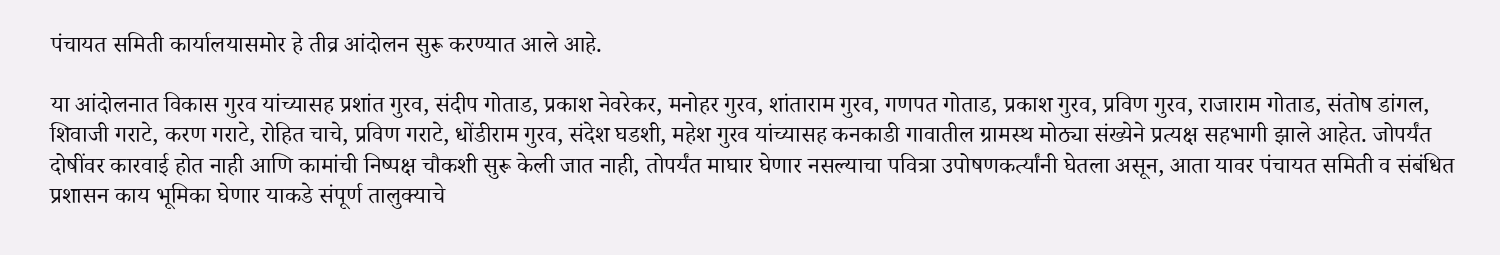पंचायत समिती कार्यालयासमोर हे तीव्र आंदोलन सुरू करण्यात आले आहे.

या आंदोलनात विकास गुरव यांच्यासह प्रशांत गुरव, संदीप गोताड, प्रकाश नेवरेकर, मनोहर गुरव, शांताराम गुरव, गणपत गोताड, प्रकाश गुरव, प्रविण गुरव, राजाराम गोताड, संतोष डांगल, शिवाजी गराटे, करण गराटे, रोहित चाचे, प्रविण गराटे, धोंडीराम गुरव, संदेश घडशी, महेश गुरव यांच्यासह कनकाडी गावातील ग्रामस्थ मोठ्या संख्येने प्रत्यक्ष सहभागी झाले आहेत. जोपर्यंत दोषींवर कारवाई होत नाही आणि कामांची निष्पक्ष चौकशी सुरू केली जात नाही, तोपर्यंत माघार घेणार नसल्याचा पवित्रा उपोषणकर्त्यांनी घेतला असून, आता यावर पंचायत समिती व संबंधित प्रशासन काय भूमिका घेणार याकडे संपूर्ण तालुक्याचे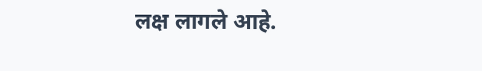लक्ष लागले आहे.